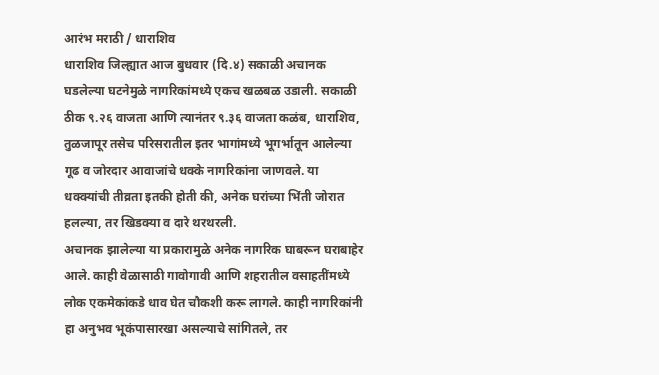आरंभ मराठी / धाराशिव
धाराशिव जिल्ह्यात आज बुधवार (दि.४) सकाळी अचानक घडलेल्या घटनेमुळे नागरिकांमध्ये एकच खळबळ उडाली. सकाळी ठीक ९.२६ वाजता आणि त्यानंतर ९.३६ वाजता कळंब, धाराशिव, तुळजापूर तसेच परिसरातील इतर भागांमध्ये भूगर्भातून आलेल्या गूढ व जोरदार आवाजांचे धक्के नागरिकांना जाणवले. या धक्क्यांची तीव्रता इतकी होती की, अनेक घरांच्या भिंती जोरात हलल्या, तर खिडक्या व दारे थरथरली.
अचानक झालेल्या या प्रकारामुळे अनेक नागरिक घाबरून घराबाहेर आले. काही वेळासाठी गावोगावी आणि शहरातील वसाहतींमध्ये लोक एकमेकांकडे धाव घेत चौकशी करू लागले. काही नागरिकांनी हा अनुभव भूकंपासारखा असल्याचे सांगितले, तर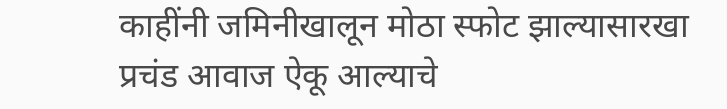काहींनी जमिनीखालून मोठा स्फोट झाल्यासारखा प्रचंड आवाज ऐकू आल्याचे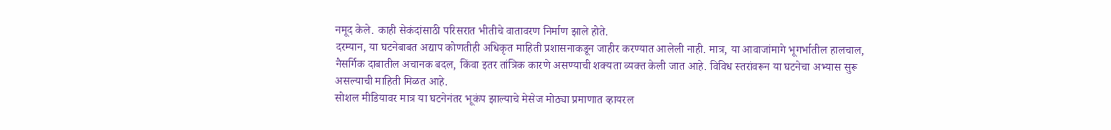नमूद केले. काही सेकंदांसाठी परिसरात भीतीचे वातावरण निर्माण झाले होते.
दरम्यान, या घटनेबाबत अद्याप कोणतीही अधिकृत माहिती प्रशासनाकडून जाहीर करण्यात आलेली नाही. मात्र, या आवाजांमागे भूगर्भातील हालचाल, नैसर्गिक दाबातील अचानक बदल, किंवा इतर तांत्रिक कारणे असण्याची शक्यता व्यक्त केली जात आहे. विविध स्तरांवरून या घटनेचा अभ्यास सुरू असल्याची माहिती मिळत आहे.
सोशल मीडियावर मात्र या घटनेनंतर भूकंप झाल्याचे मेसेज मोठ्या प्रमाणात व्हायरल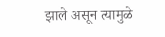झाले असून त्यामुळे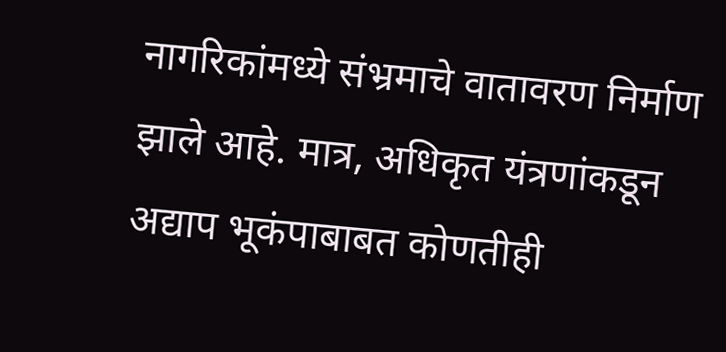नागरिकांमध्ये संभ्रमाचे वातावरण निर्माण झाले आहे. मात्र, अधिकृत यंत्रणांकडून अद्याप भूकंपाबाबत कोणतीही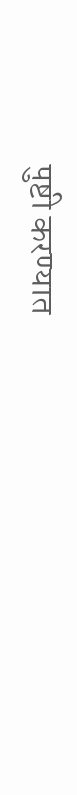पुष्टी करण्यात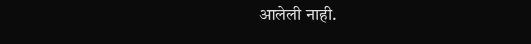आलेली नाही.